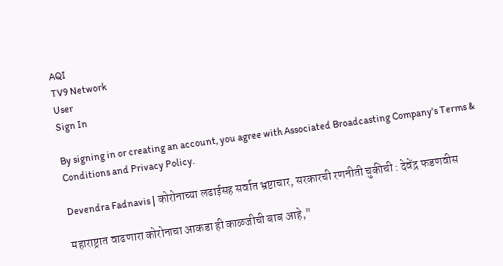AQI
TV9 Network
User
Sign In

By signing in or creating an account, you agree with Associated Broadcasting Company's Terms & Conditions and Privacy Policy.

Devendra Fadnavis | कोरोनाच्या लढाईसह सर्वात भ्रष्टाचार, सरकारची रणनीती चुकीची : देवेंद्र फडणवीस

महाराष्ट्रात वाढणारा कोरोनाचा आकडा ही काळजीची बाब आहे,"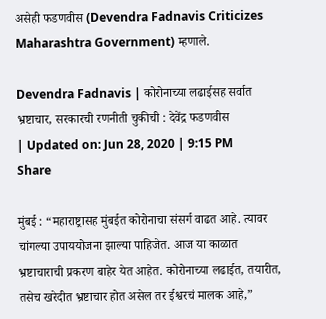असेही फडणवीस (Devendra Fadnavis Criticizes Maharashtra Government) म्हणाले.

Devendra Fadnavis | कोरोनाच्या लढाईसह सर्वात भ्रष्टाचार, सरकारची रणनीती चुकीची : देवेंद्र फडणवीस
| Updated on: Jun 28, 2020 | 9:15 PM
Share

मुंबई : “महाराष्ट्रासह मुंबईत कोरोनाचा संसर्ग वाढत आहे. त्यावर चांगल्या उपाययोजना झाल्या पाहिजेत. आज या काळात भ्रष्टाचाराची प्रकरण बाहेर येत आहेत. कोरोनाच्या लढाईत, तयारीत, तसेच खरेदीत भ्रष्टाचार होत असेल तर ईश्वरचं मालक आहे,”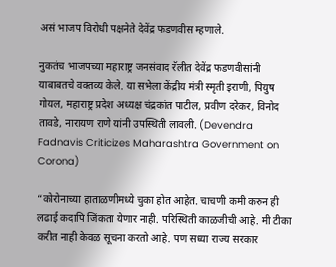असं भाजप विरोधी पक्षनेते देवेंद्र फडणवीस म्हणाले.

नुकतंच भाजपच्या महाराष्ट्र जनसंवाद रॅलीत देवेंद्र फडणवीसांनी याबाबतचे वक्तव्य केले. या सभेला केंद्रीय मंत्री स्मृती इराणी, पियुष गोयल, महाराष्ट्र प्रदेश अध्यक्ष चंद्रकांत पाटील, प्रवीण दरेकर, विनोद तावडे, नारायण राणे यांनी उपस्थिती लावली. (Devendra Fadnavis Criticizes Maharashtra Government on Corona)

“कोरोनाच्या हाताळणीमध्ये चुका होत आहेत. चाचणी कमी करुन ही लढाई कदापि जिंकता येणार नाही. परिस्थिती काळजीची आहे. मी टीका करीत नाही केवळ सूचना करतो आहे. पण सध्या राज्य सरकार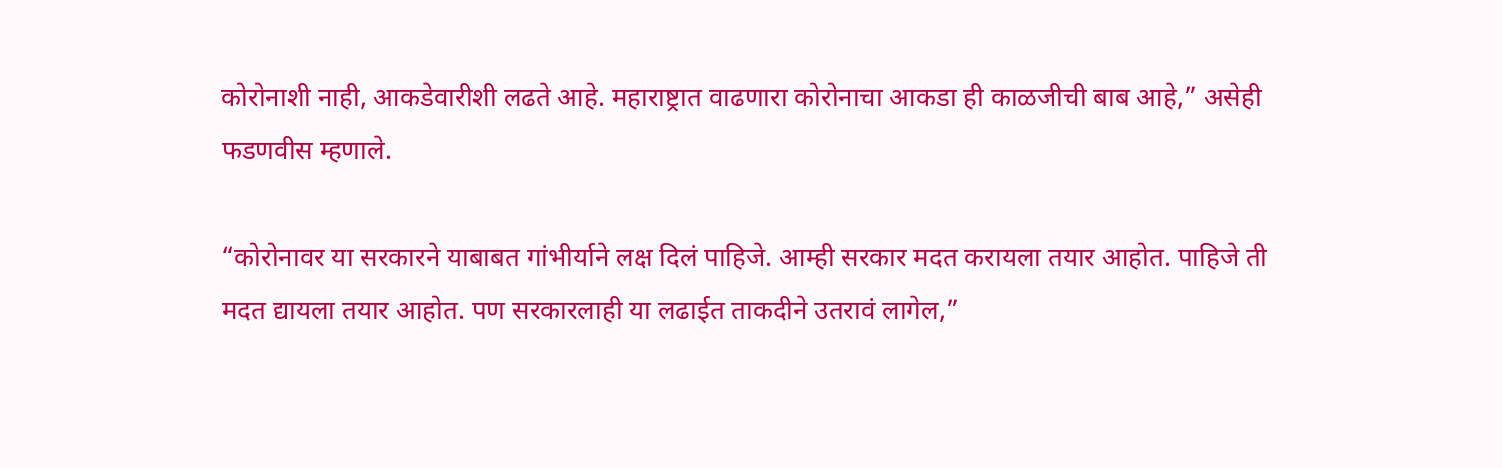कोरोनाशी नाही, आकडेवारीशी लढते आहे. महाराष्ट्रात वाढणारा कोरोनाचा आकडा ही काळजीची बाब आहे,” असेही फडणवीस म्हणाले.

“कोरोनावर या सरकारने याबाबत गांभीर्याने लक्ष दिलं पाहिजे. आम्ही सरकार मदत करायला तयार आहोत. पाहिजे ती मदत द्यायला तयार आहोत. पण सरकारलाही या लढाईत ताकदीने उतरावं लागेल,”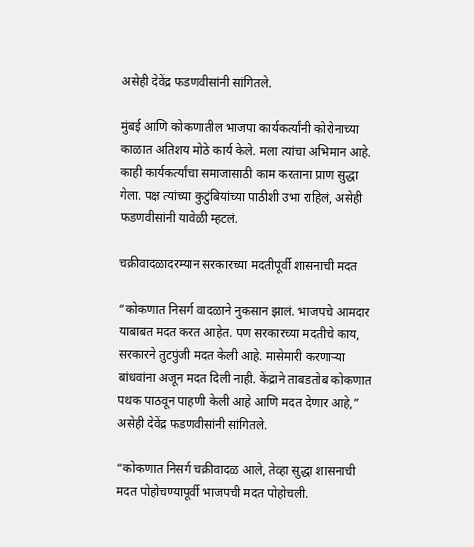असेही देवेंद्र फडणवीसांनी सांगितले.

मुंबई आणि कोकणातील भाजपा कार्यकर्त्यांनी कोरोनाच्या काळात अतिशय मोठे कार्य केले. मला त्यांचा अभिमान आहे. काही कार्यकर्त्यांचा समाजासाठी काम करताना प्राण सुद्धा गेला. पक्ष त्यांच्या कुटुंबियांच्या पाठीशी उभा राहिलं, असेही फडणवीसांनी यावेळी म्हटलं.

चक्रीवादळादरम्यान सरकारच्या मदतीपूर्वी शासनाची मदत

“कोकणात निसर्ग वादळाने नुकसान झालं. भाजपचे आमदार याबाबत मदत करत आहेत. पण सरकारच्या मदतीचे काय, सरकारने तुटपुंजी मदत केली आहे. मासेमारी करणाऱ्या बांधवांना अजून मदत दिली नाही. केंद्राने ताबडतोब कोकणात पथक पाठवून पाहणी केली आहे आणि मदत देणार आहे,” असेही देवेंद्र फडणवीसांनी सांगितले.

“कोकणात निसर्ग चक्रीवादळ आले, तेव्हा सुद्धा शासनाची मदत पोहोचण्यापूर्वी भाजपची मदत पोहोचली.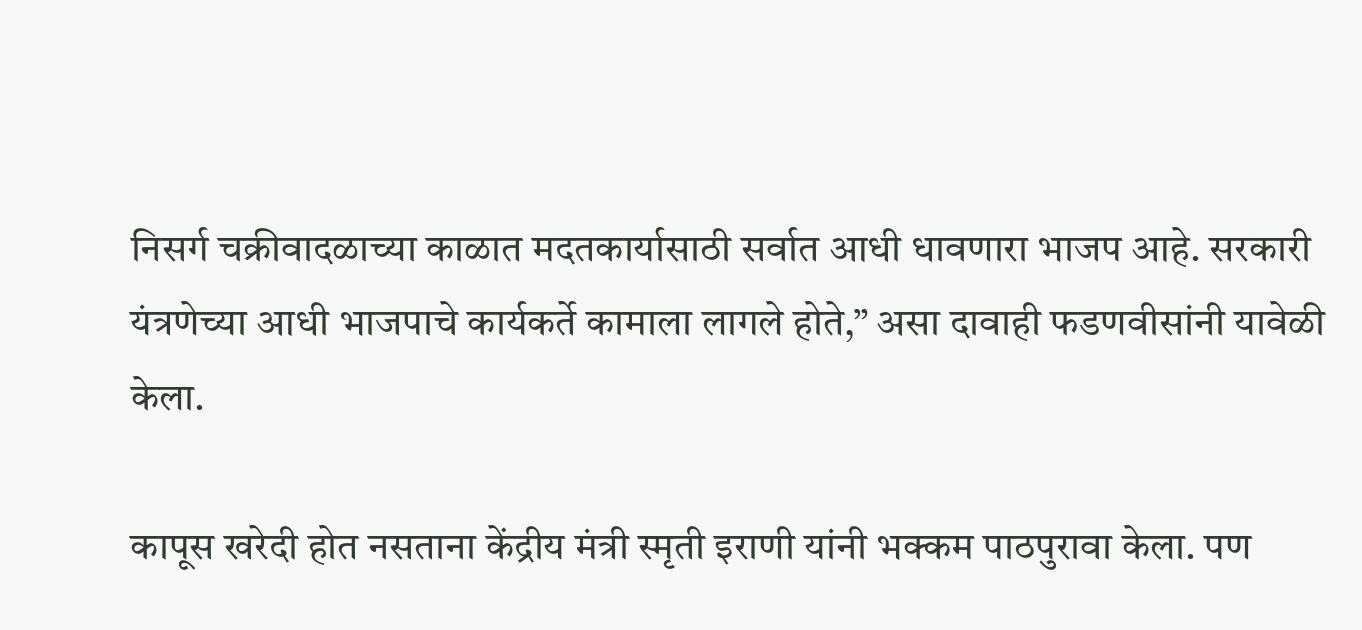निसर्ग चक्रीवादळाच्या काळात मदतकार्यासाठी सर्वात आधी धावणारा भाजप आहे. सरकारी यंत्रणेच्या आधी भाजपाचे कार्यकर्ते कामाला लागले होते,” असा दावाही फडणवीसांनी यावेळी केला.

कापूस खरेदी होत नसताना केंद्रीय मंत्री स्मृती इराणी यांनी भक्कम पाठपुरावा केला. पण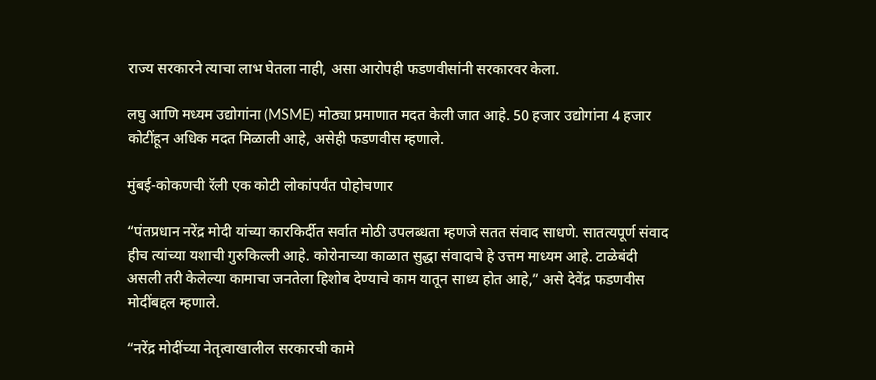राज्य सरकारने त्याचा लाभ घेतला नाही, असा आरोपही फडणवीसांनी सरकारवर केला.

लघु आणि मध्यम उद्योगांना (MSME) मोठ्या प्रमाणात मदत केली जात आहे. 50 हजार उद्योगांना 4 हजार कोटींहून अधिक मदत मिळाली आहे, असेही फडणवीस म्हणाले.

मुंबई-कोकणची रॅली एक कोटी लोकांपर्यंत पोहोचणार

“पंतप्रधान नरेंद्र मोदी यांच्या कारकिर्दीत सर्वात मोठी उपलब्धता म्हणजे सतत संवाद साधणे. सातत्यपूर्ण संवाद हीच त्यांच्या यशाची गुरुकिल्ली आहे. कोरोनाच्या काळात सुद्धा संवादाचे हे उत्तम माध्यम आहे. टाळेबंदी असली तरी केलेल्या कामाचा जनतेला हिशोब देण्याचे काम यातून साध्य होत आहे,” असे देवेंद्र फडणवीस मोदींबद्दल म्हणाले.

“नरेंद्र मोदींच्या नेतृत्वाखालील सरकारची कामे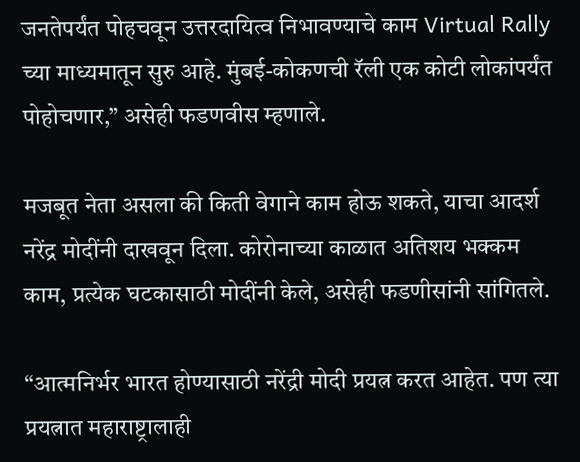जनतेपर्यंत पोहचवून उत्तरदायित्व निभावण्याचे काम Virtual Rally च्या माध्यमातून सुरु आहे. मुंबई-कोकणची रॅली एक कोटी लोकांपर्यंत पोहोचणार,” असेही फडणवीस म्हणाले.

मजबूत नेता असला की किती वेगाने काम होऊ शकते, याचा आदर्श नरेंद्र मोदींनी दाखवून दिला. कोरोनाच्या काळात अतिशय भक्कम काम, प्रत्येक घटकासाठी मोदींनी केले, असेही फडणीसांनी सांगितले.

“आत्मनिर्भर भारत होण्यासाठी नरेंद्री मोदी प्रयत्न करत आहेत. पण त्या प्रयत्नात महाराष्ट्रालाही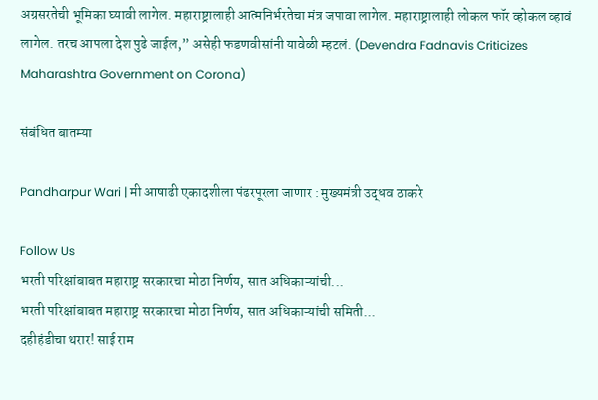अग्रसरतेची भूमिका घ्यावी लागेल. महाराष्ट्रालाही आत्मनिर्भरतेचा मंत्र जपावा लागेल. महाराष्ट्रालाही लोकल फॉर व्होकल व्हावं लागेल. तरच आपला देश पुढे जाईल,” असेही फडणवीसांनी यावेळी म्हटलं. (Devendra Fadnavis Criticizes Maharashtra Government on Corona)

संबंधित बातम्या

Pandharpur Wari | मी आषाढी एकादशीला पंढरपूरला जाणार : मुख्यमंत्री उद्धव ठाकरे

Follow Us
भरती परिक्षांबाबत महाराष्ट्र सरकारचा मोठा निर्णय, सात अधिकाऱ्यांची...
भरती परिक्षांबाबत महाराष्ट्र सरकारचा मोठा निर्णय, सात अधिकाऱ्यांची समिती...
दहीहंडीचा थरार! साई राम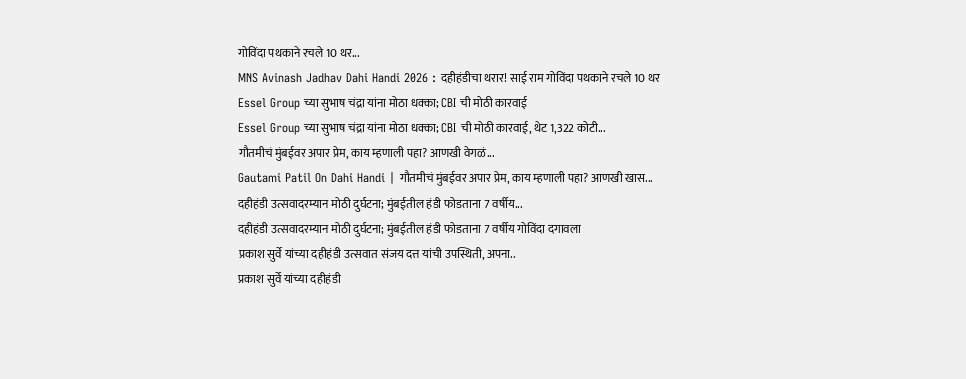गोविंदा पथकाने रचले 10 थर...
MNS Avinash Jadhav Dahi Handi 2026 : दहीहंडीचा थरार! साई राम गोविंदा पथकाने रचले 10 थर
Essel Group च्या सुभाष चंद्रा यांना मोठा धक्का; CBI ची मोठी कारवाई
Essel Group च्या सुभाष चंद्रा यांना मोठा धक्का; CBI ची मोठी कारवाई, थेट 1,322 कोटी...
गौतमीचं मुंबईवर अपार प्रेम, काय म्हणाली पहा? आणखी वेगळं...
Gautami Patil On Dahi Handi | गौतमीचं मुंबईवर अपार प्रेम, काय म्हणाली पहा? आणखी खास...
दहीहंडी उत्सवादरम्यान मोठी दुर्घटना; मुंबईतील हंडी फोडताना 7 वर्षीय...
दहीहंडी उत्सवादरम्यान मोठी दुर्घटना; मुंबईतील हंडी फोडताना 7 वर्षीय गोविंदा दगावला
प्रकाश सुर्वे यांच्या दहीहंडी उत्सवात संजय दत्त यांची उपस्थिती, अपना..
प्रकाश सुर्वे यांच्या दहीहंडी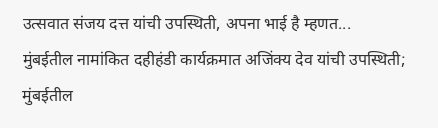उत्सवात संजय दत्त यांची उपस्थिती, अपना भाई है म्हणत...
मुंबईतील नामांकित दहीहंडी कार्यक्रमात अजिंक्य देव यांची उपस्थिती;
मुंबईतील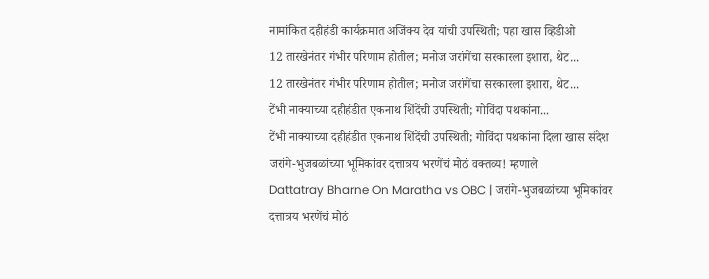नामांकित दहीहंडी कार्यक्रमात अजिंक्य देव यांची उपस्थिती; पहा खास व्हिडीओ
12 तारखेनंतर गंभीर परिणाम होतील; मनोज जरांगेंचा सरकारला इशारा, थेट...
12 तारखेनंतर गंभीर परिणाम होतील; मनोज जरांगेंचा सरकारला इशारा, थेट...
टेंभी नाक्याच्या दहीहंडीत एकनाथ शिंदेंची उपस्थिती; गोविंदा पथकांना...
टेंभी नाक्याच्या दहीहंडीत एकनाथ शिंदेंची उपस्थिती; गोविंदा पथकांना दिला खास संदेश
जरांगे-भुजबळांच्या भूमिकांवर दत्तात्रय भरणेंचं मोठं वक्तव्य! म्हणाले
Dattatray Bharne On Maratha vs OBC | जरांगे-भुजबळांच्या भूमिकांवर दत्तात्रय भरणेंचं मोठं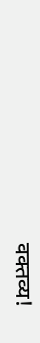वक्तव्य!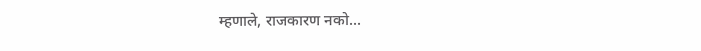म्हणाले, राजकारण नको...